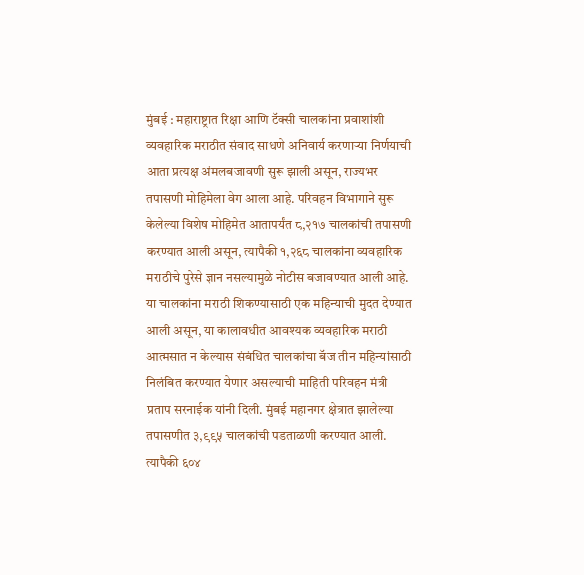मुंबई : महाराष्ट्रात रिक्षा आणि टॅक्सी चालकांना प्रवाशांशी व्यवहारिक मराठीत संवाद साधणे अनिवार्य करणाऱ्या निर्णयाची आता प्रत्यक्ष अंमलबजावणी सुरू झाली असून, राज्यभर तपासणी मोहिमेला वेग आला आहे. परिवहन विभागाने सुरू केलेल्या विशेष मोहिमेत आतापर्यंत ८,२१७ चालकांची तपासणी करण्यात आली असून, त्यापैकी १,२६८ चालकांना व्यवहारिक मराठीचे पुरेसे ज्ञान नसल्यामुळे नोटीस बजावण्यात आली आहे. या चालकांना मराठी शिकण्यासाठी एक महिन्याची मुदत देण्यात आली असून, या कालावधीत आवश्यक व्यवहारिक मराठी आत्मसात न केल्यास संबंधित चालकांचा बॅज तीन महिन्यांसाठी निलंबित करण्यात येणार असल्याची माहिती परिवहन मंत्री प्रताप सरनाईक यांनी दिली. मुंबई महानगर क्षेत्रात झालेल्या तपासणीत ३,९९५ चालकांची पडताळणी करण्यात आली. त्यापैकी ६०४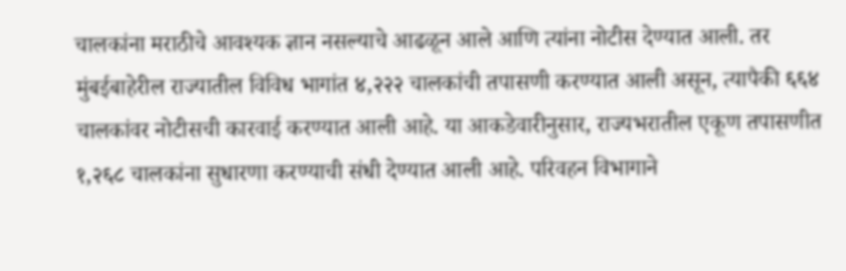चालकांना मराठीचे आवश्यक ज्ञान नसल्याचे आढळून आले आणि त्यांना नोटीस देण्यात आली. तर मुंबईबाहेरील राज्यातील विविध भागांत ४,२२२ चालकांची तपासणी करण्यात आली असून, त्यापैकी ६६४ चालकांवर नोटीसची कारवाई करण्यात आली आहे. या आकडेवारीनुसार, राज्यभरातील एकूण तपासणीत १,२६८ चालकांना सुधारणा करण्याची संधी देण्यात आली आहे. परिवहन विभागाने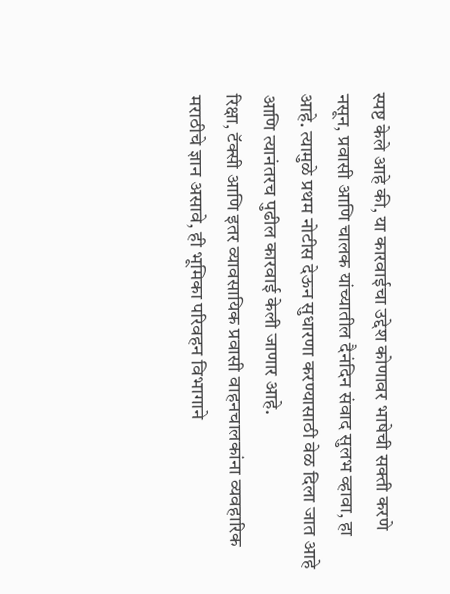स्पष्ट केले आहे की, या कारवाईचा उद्देश कोणावर भाषेची सक्ती करणे नसून, प्रवासी आणि चालक यांच्यातील दैनंदिन संवाद सुलभ व्हावा, हा आहे. त्यामुळे प्रथम नोटीस देऊन सुधारणा करण्यासाठी वेळ दिला जात आहे आणि त्यानंतरच पुढील कारवाई केली जाणार आहे.
रिक्षा, टॅक्सी आणि इतर व्यावसायिक प्रवासी वाहनचालकांना व्यवहारिक मराठीचे ज्ञान असावे, ही भूमिका परिवहन विभागाने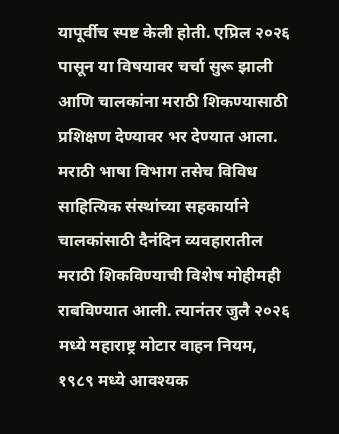यापूर्वीच स्पष्ट केली होती. एप्रिल २०२६ पासून या विषयावर चर्चा सुरू झाली आणि चालकांना मराठी शिकण्यासाठी प्रशिक्षण देण्यावर भर देण्यात आला. मराठी भाषा विभाग तसेच विविध साहित्यिक संस्थांच्या सहकार्याने चालकांसाठी दैनंदिन व्यवहारातील मराठी शिकविण्याची विशेष मोहीमही राबविण्यात आली. त्यानंतर जुलै २०२६ मध्ये महाराष्ट्र मोटार वाहन नियम, १९८९ मध्ये आवश्यक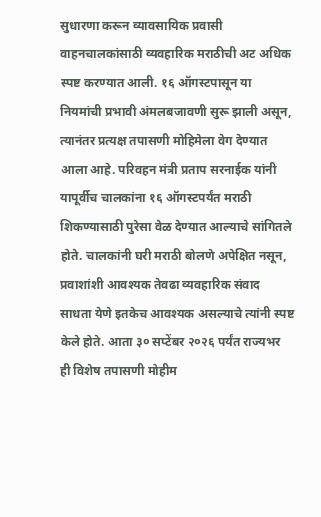सुधारणा करून व्यावसायिक प्रवासी वाहनचालकांसाठी व्यवहारिक मराठीची अट अधिक स्पष्ट करण्यात आली. १६ ऑगस्टपासून या नियमांची प्रभावी अंमलबजावणी सुरू झाली असून, त्यानंतर प्रत्यक्ष तपासणी मोहिमेला वेग देण्यात आला आहे. परिवहन मंत्री प्रताप सरनाईक यांनी यापूर्वीच चालकांना १६ ऑगस्टपर्यंत मराठी शिकण्यासाठी पुरेसा वेळ देण्यात आल्याचे सांगितले होते. चालकांनी घरी मराठी बोलणे अपेक्षित नसून, प्रवाशांशी आवश्यक तेवढा व्यवहारिक संवाद साधता येणे इतकेच आवश्यक असल्याचे त्यांनी स्पष्ट केले होते. आता ३० सप्टेंबर २०२६ पर्यंत राज्यभर ही विशेष तपासणी मोहीम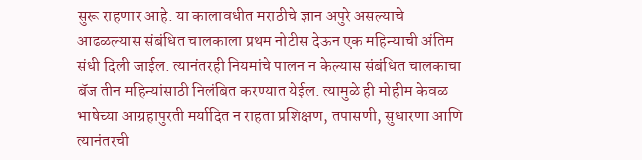सुरू राहणार आहे. या कालावधीत मराठीचे ज्ञान अपुरे असल्याचे आढळल्यास संबंधित चालकाला प्रथम नोटीस देऊन एक महिन्याची अंतिम संधी दिली जाईल. त्यानंतरही नियमांचे पालन न केल्यास संबंधित चालकाचा बॅज तीन महिन्यांसाठी निलंबित करण्यात येईल. त्यामुळे ही मोहीम केवळ भाषेच्या आग्रहापुरती मर्यादित न राहता प्रशिक्षण, तपासणी, सुधारणा आणि त्यानंतरची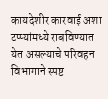कायदेशीर कारवाई अशा टप्प्यांमध्ये राबविण्यात येत असल्याचे परिवहन विभागाने स्पष्ट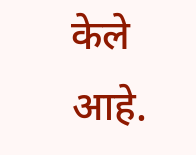केले आहे.